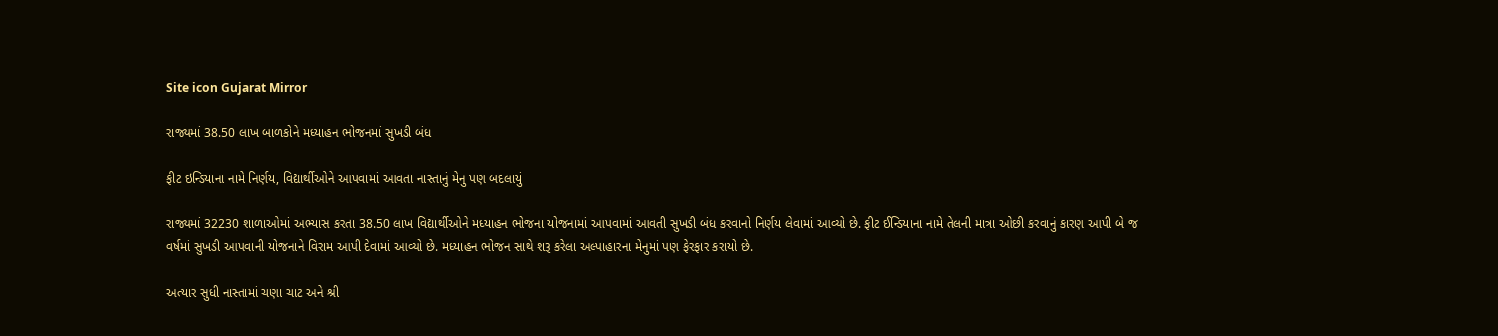Site icon Gujarat Mirror

રાજ્યમાં 38.50 લાખ બાળકોને મધ્યાહન ભોજનમાં સુખડી બંધ

ફીટ ઇન્ડિયાના નામે નિર્ણય, વિદ્યાર્થીઓને આપવામાં આવતા નાસ્તાનું મેનુ પણ બદલાયું

રાજ્યમાં 32230 શાળાઓમાં અભ્યાસ કરતા 38.50 લાખ વિદ્યાર્થીઓને મધ્યાહન ભોજના યોજનામાં આપવામાં આવતી સુખડી બંધ કરવાનો નિર્ણય લેવામાં આવ્યો છે. ફીટ ઈન્ડિયાના નામે તેલની માત્રા ઓછી કરવાનું કારણ આપી બે જ વર્ષમાં સુખડી આપવાની યોજનાને વિરામ આપી દેવામાં આવ્યો છે. મધ્યાહન ભોજન સાથે શરૂ કરેલા અલ્પાહારના મેનુમાં પણ ફેરફાર કરાયો છે.

અત્યાર સુધી નાસ્તામાં ચણા ચાટ અને શ્રી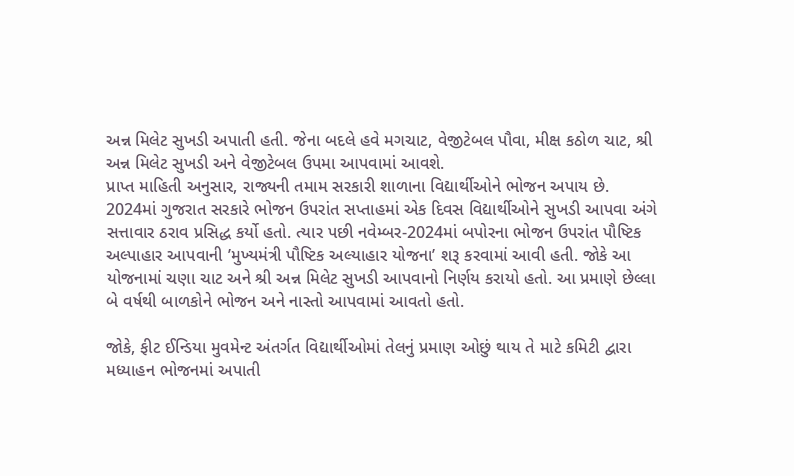અન્ન મિલેટ સુખડી અપાતી હતી. જેના બદલે હવે મગચાટ, વેજીટેબલ પૌવા, મીક્ષ કઠોળ ચાટ, શ્રી અન્ન મિલેટ સુખડી અને વેજીટેબલ ઉપમા આપવામાં આવશે.
પ્રાપ્ત માહિતી અનુસાર, રાજ્યની તમામ સરકારી શાળાના વિદ્યાર્થીઓને ભોજન અપાય છે. 2024માં ગુજરાત સરકારે ભોજન ઉપરાંત સપ્તાહમાં એક દિવસ વિદ્યાર્થીઓને સુખડી આપવા અંગે સત્તાવાર ઠરાવ પ્રસિદ્ધ કર્યો હતો. ત્યાર પછી નવેમ્બર-2024માં બપોરના ભોજન ઉપરાંત પૌષ્ટિક અલ્પાહાર આપવાની ’મુખ્યમંત્રી પૌષ્ટિક અલ્યાહાર યોજના’ શરૂ કરવામાં આવી હતી. જોકે આ યોજનામાં ચણા ચાટ અને શ્રી અન્ન મિલેટ સુખડી આપવાનો નિર્ણય કરાયો હતો. આ પ્રમાણે છેલ્લા બે વર્ષથી બાળકોને ભોજન અને નાસ્તો આપવામાં આવતો હતો.

જોકે, ફીટ ઈન્ડિયા મુવમેન્ટ અંતર્ગત વિદ્યાર્થીઓમાં તેલનું પ્રમાણ ઓછું થાય તે માટે કમિટી દ્વારા મધ્યાહન ભોજનમાં અપાતી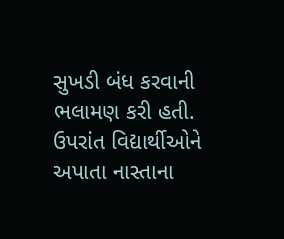સુખડી બંધ કરવાની ભલામણ કરી હતી. ઉપરાંત વિદ્યાર્થીઓને અપાતા નાસ્તાના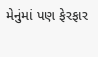મેનુંમાં પણ ફેરફાર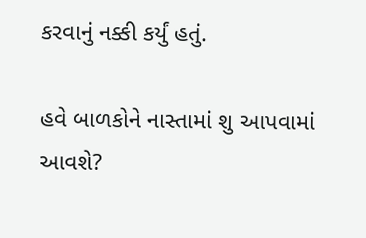કરવાનું નક્કી કર્યું હતું.

હવે બાળકોને નાસ્તામાં શુ આપવામાં આવશે?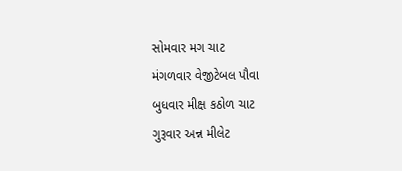સોમવાર મગ ચાટ
મંગળવાર વેજીટેબલ પૌવા
બુધવાર મીક્ષ કઠોળ ચાટ
ગુરૂવાર અન્ન મીલેટ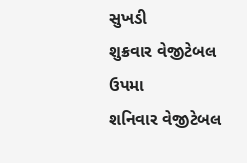સુખડી
શુક્રવાર વેજીટેબલ ઉપમા
શનિવાર વેજીટેબલ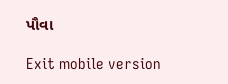પૌવા

Exit mobile version